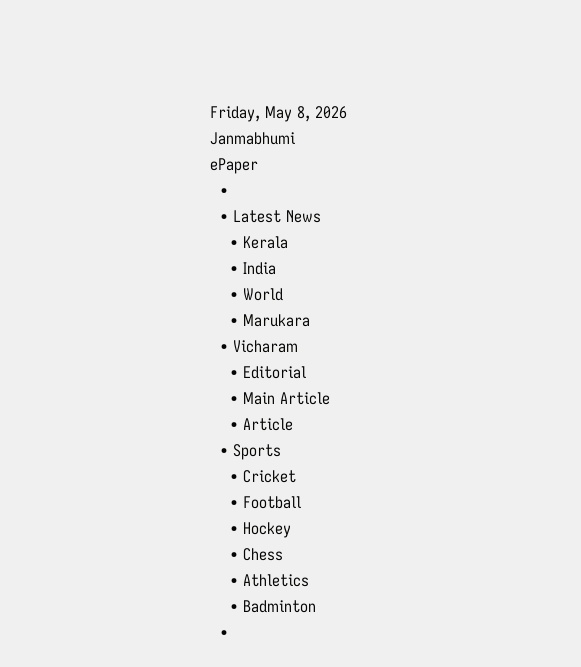Friday, May 8, 2026
Janmabhumi
ePaper
  •
  • Latest News
    • Kerala
    • India
    • World
    • Marukara
  • Vicharam
    • Editorial
    • Main Article
    • Article
  • Sports
    • Cricket
    • Football
    • Hockey
    • Chess
    • Athletics
    • Badminton
  •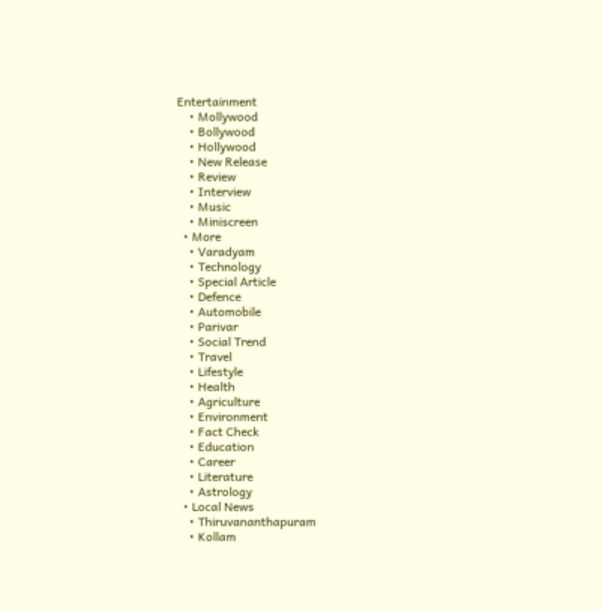Entertainment
    • Mollywood
    • Bollywood
    • Hollywood
    • New Release
    • Review
    • Interview
    • Music
    • Miniscreen
  • More
    • Varadyam
    • Technology
    • Special Article
    • Defence
    • Automobile
    • Parivar
    • Social Trend
    • Travel
    • Lifestyle
    • Health
    • Agriculture
    • Environment
    • Fact Check
    • Education
    • Career
    • Literature
    • Astrology
  • Local News
    • Thiruvananthapuram
    • Kollam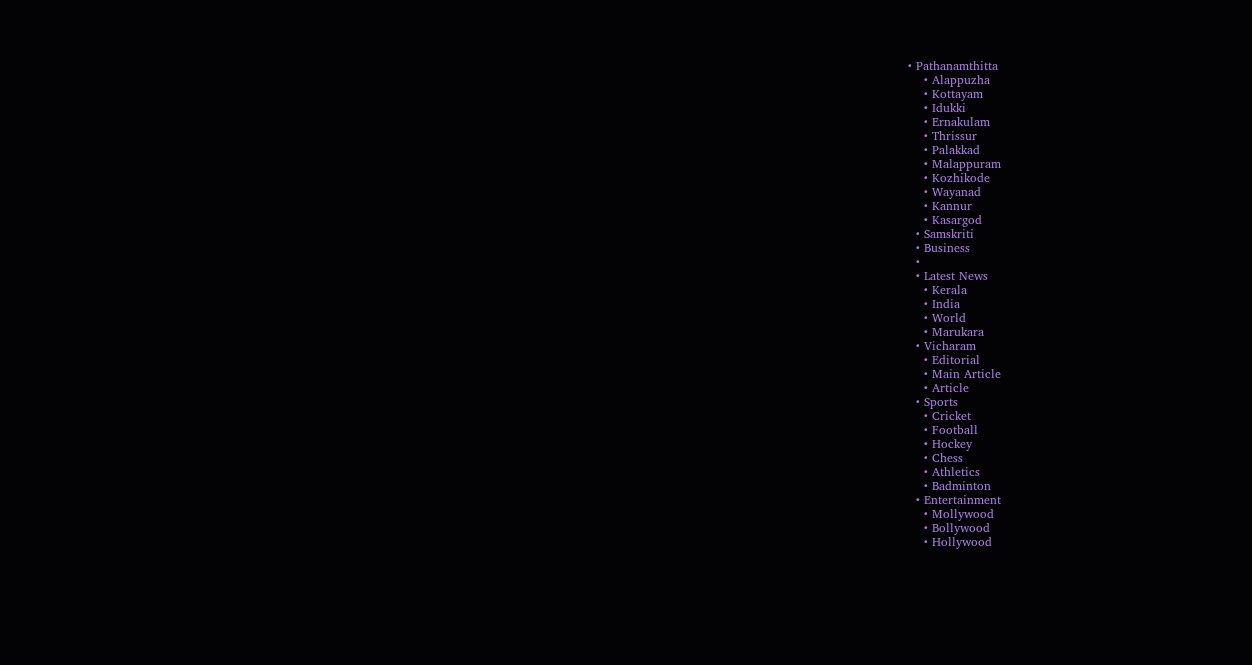• Pathanamthitta
    • Alappuzha
    • Kottayam
    • Idukki
    • Ernakulam
    • Thrissur
    • Palakkad
    • Malappuram
    • Kozhikode
    • Wayanad
    • Kannur
    • Kasargod
  • Samskriti
  • Business
  •
  • Latest News
    • Kerala
    • India
    • World
    • Marukara
  • Vicharam
    • Editorial
    • Main Article
    • Article
  • Sports
    • Cricket
    • Football
    • Hockey
    • Chess
    • Athletics
    • Badminton
  • Entertainment
    • Mollywood
    • Bollywood
    • Hollywood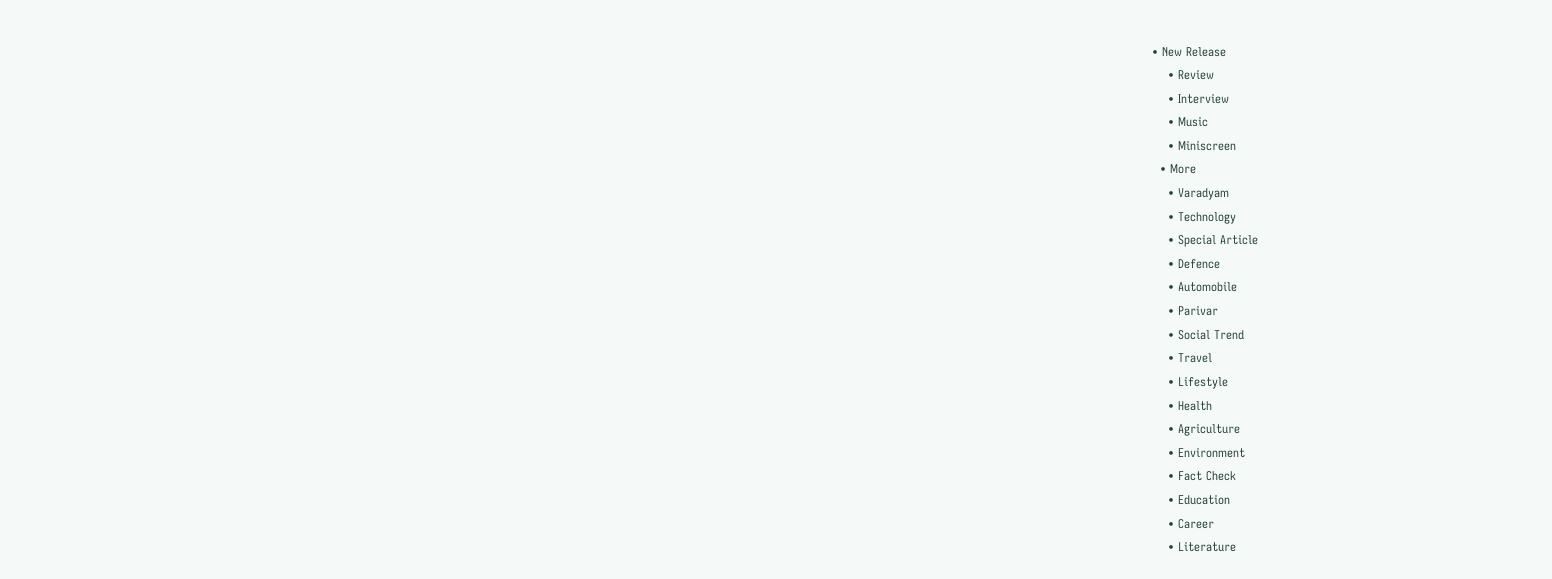• New Release
    • Review
    • Interview
    • Music
    • Miniscreen
  • More
    • Varadyam
    • Technology
    • Special Article
    • Defence
    • Automobile
    • Parivar
    • Social Trend
    • Travel
    • Lifestyle
    • Health
    • Agriculture
    • Environment
    • Fact Check
    • Education
    • Career
    • Literature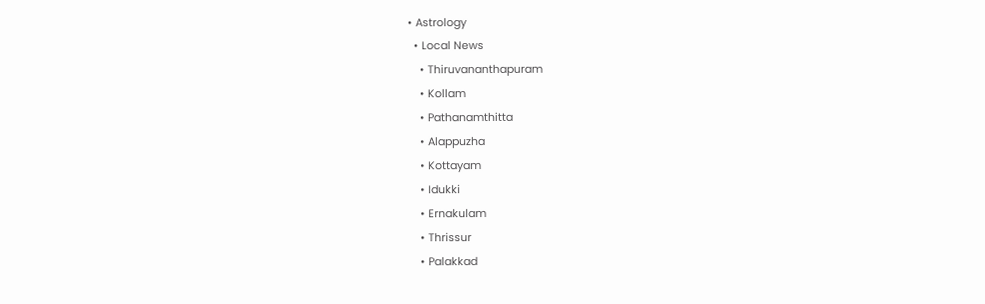• Astrology
  • Local News
    • Thiruvananthapuram
    • Kollam
    • Pathanamthitta
    • Alappuzha
    • Kottayam
    • Idukki
    • Ernakulam
    • Thrissur
    • Palakkad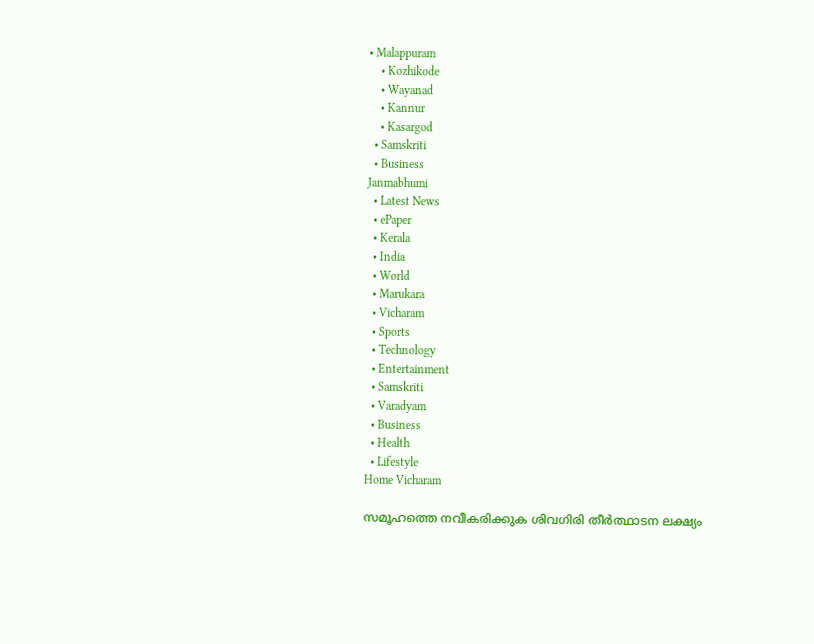• Malappuram
    • Kozhikode
    • Wayanad
    • Kannur
    • Kasargod
  • Samskriti
  • Business
Janmabhumi
  • Latest News
  • ePaper
  • Kerala
  • India
  • World
  • Marukara
  • Vicharam
  • Sports
  • Technology
  • Entertainment
  • Samskriti
  • Varadyam
  • Business
  • Health
  • Lifestyle
Home Vicharam

സമൂഹത്തെ നവീകരിക്കുക ശിവഗിരി തീര്‍ത്ഥാടന ലക്ഷ്യം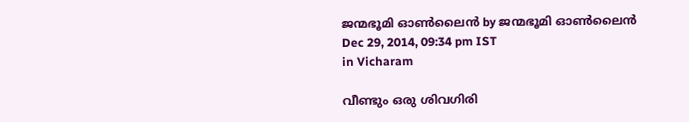ജന്മഭൂമി ഓണ്‍ലൈന്‍ by ജന്മഭൂമി ഓണ്‍ലൈന്‍
Dec 29, 2014, 09:34 pm IST
in Vicharam

വീണ്ടും ഒരു ശിവഗിരി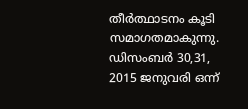തീര്‍ത്ഥാടനം കൂടി സമാഗതമാകുന്നു. ഡിസംബര്‍ 30,31, 2015 ജനുവരി ഒന്ന്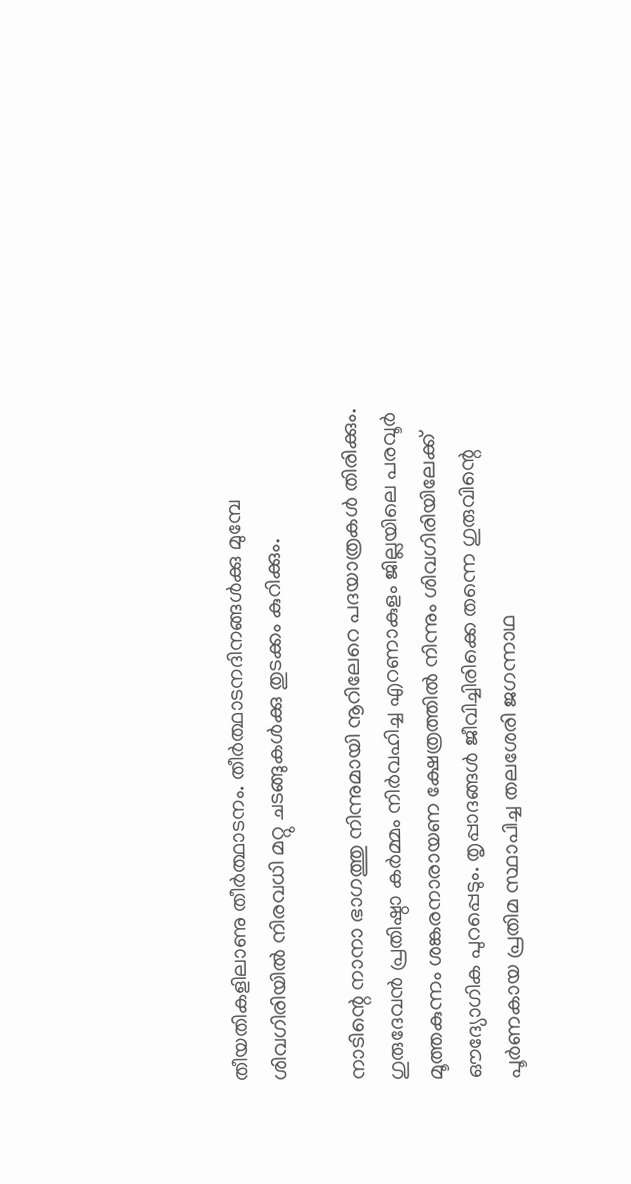തീയതികളിലാണു തീര്‍ത്ഥാടനം. തീര്‍ത്ഥാടനദിനങ്ങള്‍ക്കു മുമ്പേ ശിവഗിരിയില്‍ നിരവധി മറ്റു ചടങ്ങുകള്‍ക്കു തുടക്കം കുറിക്കും.

നാടിന്റെ നാനാ ഭാഗത്തു നിന്നുമായി നൂറിലേറെ പദയാത്രകള്‍ തിരിക്കും. ഗുരുദേവന്‍ പ്രതിഷ്ഠാ കര്‍മ്മം നിര്‍വഹിച്ച എറണാകുളം ജില്ലയിലെ പരവൂര്‍ മൂത്തകുന്നം ശങ്കരനാരായണ ക്ഷേത്രത്തില്‍ നിന്നും ശിവഗിരിയിലേക്ക് ഔദ്യോഗിക പുറപ്പെടും. തൃപ്പാദങ്ങള്‍ ജീവിച്ചിരിക്കെ തന്നെ ഗുരുവിന്റെ പൂര്‍ണകായ പ്രതിമ സ്ഥാപിച്ച തലശേരി ജഗന്നാഥ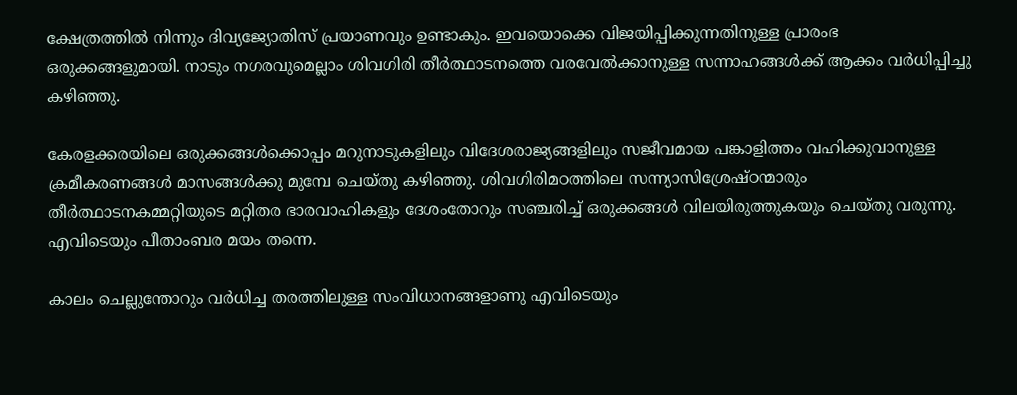ക്ഷേത്രത്തില്‍ നിന്നും ദിവ്യജ്യോതിസ് പ്രയാണവും ഉണ്ടാകും. ഇവയൊക്കെ വിജയിപ്പിക്കുന്നതിനുള്ള പ്രാരംഭ ഒരുക്കങ്ങളുമായി. നാടും നഗരവുമെല്ലാം ശിവഗിരി തീര്‍ത്ഥാടനത്തെ വരവേല്‍ക്കാനുള്ള സന്നാഹങ്ങള്‍ക്ക് ആക്കം വര്‍ധിപ്പിച്ചു കഴിഞ്ഞു.

കേരളക്കരയിലെ ഒരുക്കങ്ങള്‍ക്കൊപ്പം മറുനാടുകളിലും വിദേശരാജ്യങ്ങളിലും സജീവമായ പങ്കാളിത്തം വഹിക്കുവാനുള്ള ക്രമീകരണങ്ങള്‍ മാസങ്ങള്‍ക്കു മുമ്പേ ചെയ്തു കഴിഞ്ഞു. ശിവഗിരിമഠത്തിലെ സന്ന്യാസിശ്രേഷ്ഠന്മാരും തീര്‍ത്ഥാടനകമ്മറ്റിയുടെ മറ്റിതര ഭാരവാഹികളും ദേശംതോറും സഞ്ചരിച്ച് ഒരുക്കങ്ങള്‍ വിലയിരുത്തുകയും ചെയ്തു വരുന്നു. എവിടെയും പീതാംബര മയം തന്നെ.

കാലം ചെല്ലുന്തോറും വര്‍ധിച്ച തരത്തിലുള്ള സംവിധാനങ്ങളാണു എവിടെയും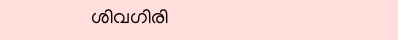ശിവഗിരി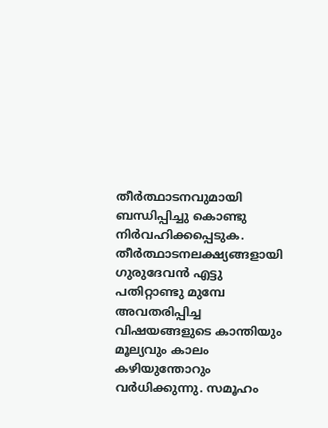തീര്‍ത്ഥാടനവുമായി ബന്ധിപ്പിച്ചു കൊണ്ടു നിര്‍വഹിക്കപ്പെടുക. തീര്‍ത്ഥാടനലക്ഷ്യങ്ങളായി ഗുരുദേവന്‍ എട്ടു പതിറ്റാണ്ടു മുമ്പേ അവതരിപ്പിച്ച വിഷയങ്ങളുടെ കാന്തിയും മൂല്യവും കാലം കഴിയുന്തോറും വര്‍ധിക്കുന്നു. സമൂഹം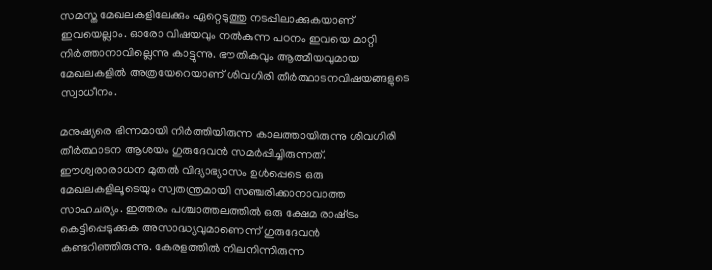സമസ്ത മേഖലകളിലേക്കും ഏറ്റെടുത്തു നടപ്പിലാക്കുകയാണ് ഇവയെല്ലാം. ഓരോ വിഷയവും നല്‍കുന്ന പഠനം ഇവയെ മാറ്റി നിര്‍ത്താനാവില്ലെന്നു കാട്ടുന്നു. ഭൗതികവും ആത്മീയവുമായ മേഖലകളില്‍ അത്രയേറെയാണ് ശിവഗിരി തീര്‍ത്ഥാടനവിഷയങ്ങളുടെ സ്വാധീനം.

മനുഷ്യരെ ഭിന്നമായി നിര്‍ത്തിയിരുന്ന കാലത്തായിരുന്നു ശിവഗിരി തീര്‍ത്ഥാടന ആശയം ഗുരുദേവന്‍ സമര്‍പ്പിച്ചിരുന്നത്. ഈശ്വരാരാധന മുതല്‍ വിദ്യാഭ്യാസം ഉള്‍പ്പെടെ ഒരു മേഖലകളിലൂടെയും സ്വതന്ത്രമായി സഞ്ചരിക്കാനാവാത്ത സാഹചര്യം. ഇത്തരം പശ്ചാത്തലത്തില്‍ ഒരു ക്ഷേമ രാഷ്‌ട്രം കെട്ടിപ്പെടുക്കുക അസാദ്ധ്യവുമാണെന്ന് ഗുരുദേവന്‍ കണ്ടറിഞ്ഞിരുന്നു. കേരളത്തില്‍ നിലനിന്നിരുന്ന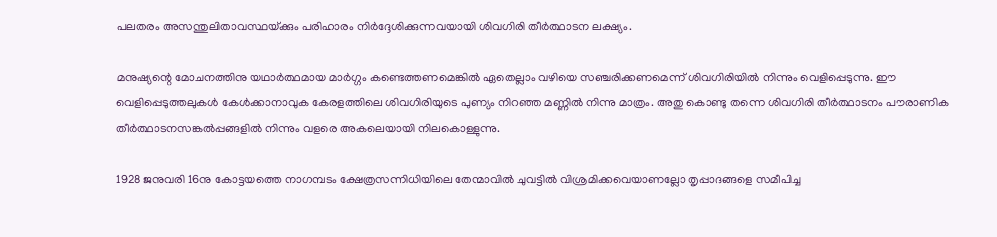പലതരം അസന്തുലിതാവസ്ഥയ്‌ക്കും പരിഹാരം നിര്‍ദ്ദേശിക്കുന്നവയായി ശിവഗിരി തീര്‍ത്ഥാടന ലക്ഷ്യം.

മനുഷ്യന്റെ മോചനത്തിനു യഥാര്‍ത്ഥമായ മാര്‍ഗ്ഗം കണ്ടെത്തണമെങ്കില്‍ ഏതെല്ലാം വഴിയെ സഞ്ചരിക്കണമെന്ന് ശിവഗിരിയില്‍ നിന്നും വെളിപ്പെടുന്നു. ഈ വെളിപ്പെടുത്തലുകള്‍ കേള്‍ക്കാനാവുക കേരളത്തിലെ ശിവഗിരിയുടെ പുണ്യം നിറഞ്ഞ മണ്ണില്‍ നിന്നു മാത്രം. അതു കൊണ്ടു തന്നെ ശിവഗിരി തീര്‍ത്ഥാടനം പൗരാണിക തീര്‍ത്ഥാടനസങ്കല്‍പ്പങ്ങളില്‍ നിന്നും വളരെ അകലെയായി നിലകൊള്ളുന്നു.

1928 ജനുവരി 16നു കോട്ടയത്തെ നാഗമ്പടം ക്ഷേത്രസന്നിധിയിലെ തേന്മാവില്‍ ചുവട്ടില്‍ വിശ്രമിക്കവെയാണല്ലോ തൃപ്പാദങ്ങളെ സമീപിച്ച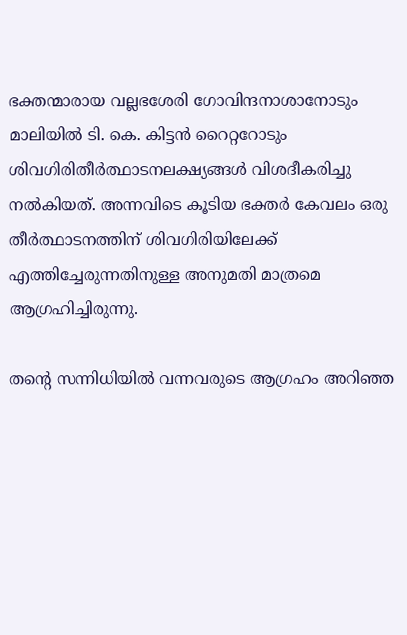ഭക്തന്മാരായ വല്ലഭശേരി ഗോവിന്ദനാശാനോടും മാലിയില്‍ ടി. കെ. കിട്ടന്‍ റൈറ്ററോടും ശിവഗിരിതീര്‍ത്ഥാടനലക്ഷ്യങ്ങള്‍ വിശദീകരിച്ചു നല്‍കിയത്. അന്നവിടെ കൂടിയ ഭക്തര്‍ കേവലം ഒരു തീര്‍ത്ഥാടനത്തിന് ശിവഗിരിയിലേക്ക് എത്തിച്ചേരുന്നതിനുള്ള അനുമതി മാത്രമെ ആഗ്രഹിച്ചിരുന്നു.

തന്റെ സന്നിധിയില്‍ വന്നവരുടെ ആഗ്രഹം അറിഞ്ഞ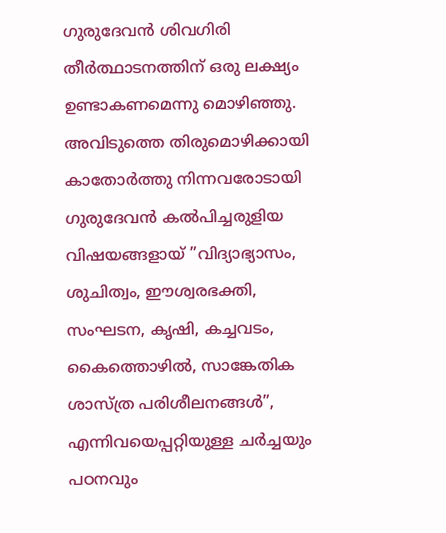ഗുരുദേവന്‍ ശിവഗിരി തീര്‍ത്ഥാടനത്തിന് ഒരു ലക്ഷ്യം ഉണ്ടാകണമെന്നു മൊഴിഞ്ഞു. അവിടുത്തെ തിരുമൊഴിക്കായി കാതോര്‍ത്തു നിന്നവരോടായി ഗുരുദേവന്‍ കല്‍പിച്ചരുളിയ വിഷയങ്ങളായ് ”വിദ്യാഭ്യാസം, ശുചിത്വം, ഈശ്വരഭക്തി, സംഘടന, കൃഷി, കച്ചവടം, കൈത്തൊഴില്‍, സാങ്കേതിക ശാസ്ത്ര പരിശീലനങ്ങള്‍”, എന്നിവയെപ്പറ്റിയുള്ള ചര്‍ച്ചയും പഠനവും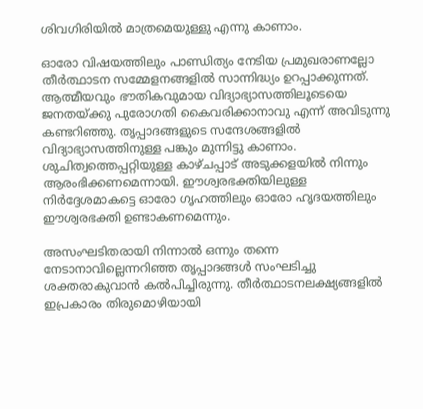ശിവഗിരിയില്‍ മാത്രമെയുള്ളു എന്നു കാണാം.

ഓരോ വിഷയത്തിലും പാണ്ഡിത്യം നേടിയ പ്രമുഖരാണല്ലോ തീര്‍ത്ഥാടന സമ്മേളനങ്ങളില്‍ സാന്നിദ്ധ്യം ഉറപ്പാക്കുന്നത്. ആത്മീയവും ഭൗതികവുമായ വിദ്യാഭ്യാസത്തിലൂടെയെ ജനതയ്‌ക്കു പുരോഗതി കൈവരിക്കാനാവു എന്ന് അവിടുന്നു കണ്ടറിഞ്ഞു. തൃപ്പാദങ്ങളുടെ സന്ദേശങ്ങളില്‍ വിദ്യാഭ്യാസത്തിനുള്ള പങ്കും മുന്നിട്ടു കാണാം. ശുചിത്വത്തെപ്പറ്റിയുള്ള കാഴ്ചപ്പാട് അടുക്കളയില്‍ നിന്നും ആരംഭിക്കണമെന്നായി. ഈശ്വരഭക്തിയിലുള്ള നിര്‍ദ്ദേശമാകട്ടെ ഓരോ ഗൃഹത്തിലും ഓരോ ഹൃദയത്തിലും ഈശ്വരഭക്തി ഉണ്ടാകണമെന്നും.

അസംഘടിതരായി നിന്നാല്‍ ഒന്നും തന്നെ നേടാനാവില്ലെന്നറിഞ്ഞ തൃപ്പാദങ്ങള്‍ സംഘടിച്ചു ശക്തരാകുവാന്‍ കല്‍പിച്ചിരുന്നു. തീര്‍ത്ഥാടനലക്ഷ്യങ്ങളില്‍ ഇപ്രകാരം തിരുമൊഴിയായി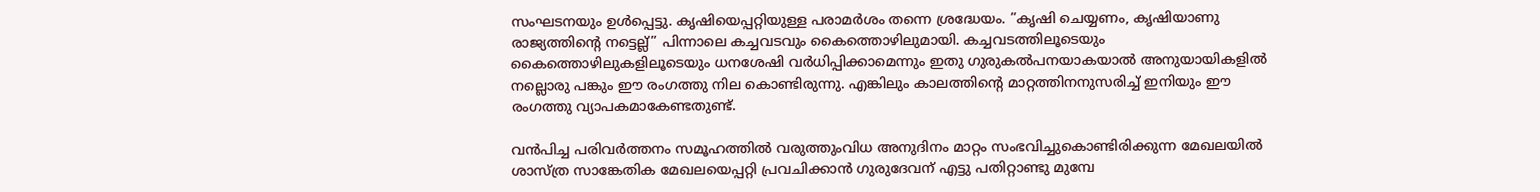സംഘടനയും ഉള്‍പ്പെട്ടു. കൃഷിയെപ്പറ്റിയുള്ള പരാമര്‍ശം തന്നെ ശ്രദ്ധേയം. ”കൃഷി ചെയ്യണം, കൃഷിയാണു രാജ്യത്തിന്റെ നട്ടെല്ല്” പിന്നാലെ കച്ചവടവും കൈത്തൊഴിലുമായി. കച്ചവടത്തിലൂടെയും കൈത്തൊഴിലുകളിലൂടെയും ധനശേഷി വര്‍ധിപ്പിക്കാമെന്നും ഇതു ഗുരുകല്‍പനയാകയാല്‍ അനുയായികളില്‍ നല്ലൊരു പങ്കും ഈ രംഗത്തു നില കൊണ്ടിരുന്നു. എങ്കിലും കാലത്തിന്റെ മാറ്റത്തിനനുസരിച്ച് ഇനിയും ഈ രംഗത്തു വ്യാപകമാകേണ്ടതുണ്ട്.

വന്‍പിച്ച പരിവര്‍ത്തനം സമൂഹത്തില്‍ വരുത്തുംവിധ അനുദിനം മാറ്റം സംഭവിച്ചുകൊണ്ടിരിക്കുന്ന മേഖലയില്‍ ശാസ്ത്ര സാങ്കേതിക മേഖലയെപ്പറ്റി പ്രവചിക്കാന്‍ ഗുരുദേവന് എട്ടു പതിറ്റാണ്ടു മുമ്പേ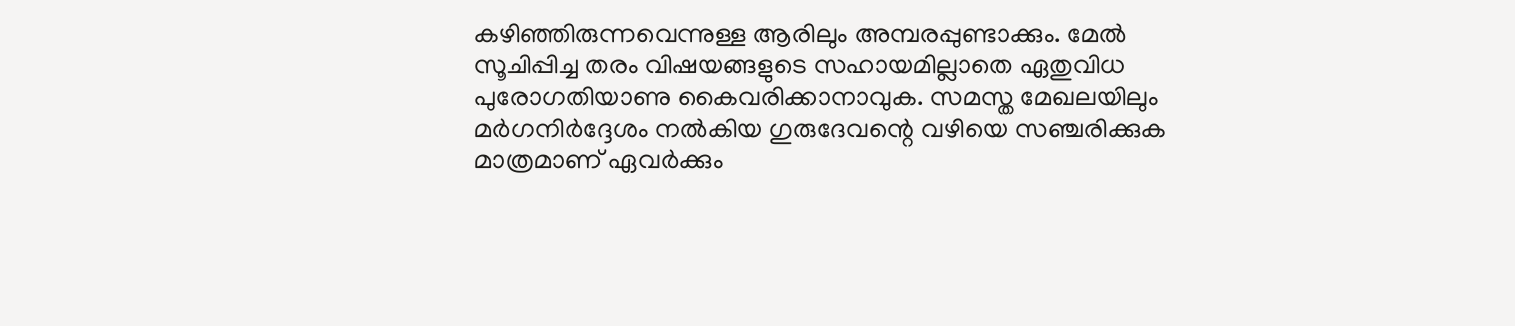കഴിഞ്ഞിരുന്നവെന്നുള്ള ആരിലും അമ്പരപ്പുണ്ടാക്കും. മേല്‍ സൂചിപ്പിച്ച തരം വിഷയങ്ങളുടെ സഹായമില്ലാതെ ഏതുവിധ പുരോഗതിയാണു കൈവരിക്കാനാവുക. സമസ്ത മേഖലയിലും മര്‍ഗനിര്‍ദ്ദേശം നല്‍കിയ ഗുരുദേവന്റെ വഴിയെ സഞ്ചരിക്കുക മാത്രമാണ് ഏവര്‍ക്കും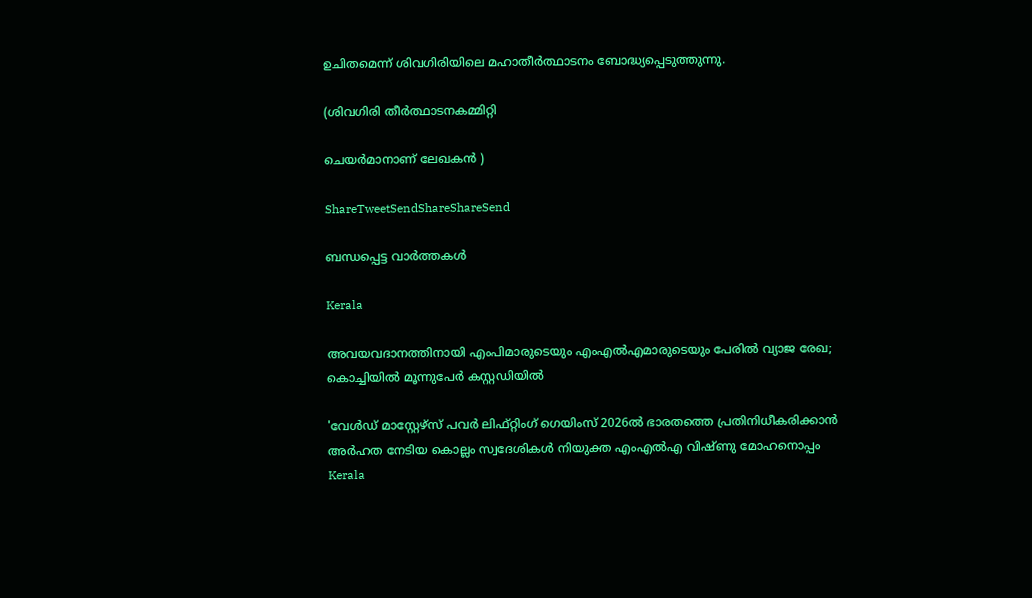ഉചിതമെന്ന് ശിവഗിരിയിലെ മഹാതീര്‍ത്ഥാടനം ബോദ്ധ്യപ്പെടുത്തുന്നു.

(ശിവഗിരി തീര്‍ത്ഥാടനകമ്മിറ്റി

ചെയര്‍മാനാണ് ലേഖകന്‍ )

ShareTweetSendShareShareSend

ബന്ധപ്പെട്ട വാര്‍ത്തകള്‍

Kerala

അവയവദാനത്തിനായി എംപിമാരുടെയും എംഎല്‍എമാരുടെയും പേരിൽ വ്യാജ രേഖ; കൊച്ചിയിൽ മൂന്നുപേർ കസ്റ്റഡിയിൽ

'വേള്‍ഡ് മാസ്റ്റേഴ്‌സ് പവര്‍ ലിഫ്റ്റിംഗ് ഗെയിംസ് 2026ല്‍ ഭാരതത്തെ പ്രതിനിധീകരിക്കാന്‍ അര്‍ഹത നേടിയ കൊല്ലം സ്വദേശികള്‍ നിയുക്ത എംഎല്‍എ വിഷ്ണു മോഹനൊപ്പം
Kerala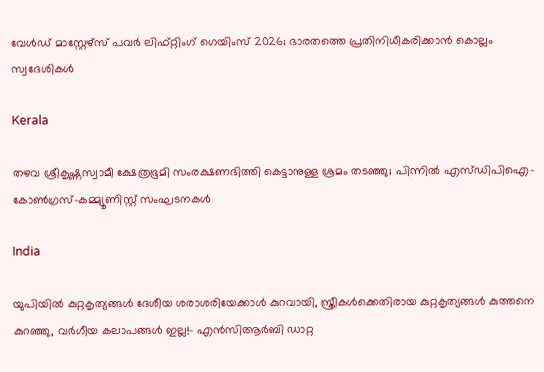വേള്‍ഡ് മാസ്റ്റേഴ്‌സ് പവര്‍ ലിഫ്റ്റിംഗ് ഗെയിംസ് 2026; ഭാരതത്തെ പ്രതിനിധീകരിക്കാന്‍ കൊല്ലം സ്വദേശികള്‍

Kerala

തഴവ ശ്രീകൃഷ്ണസ്വാമീ ക്ഷേത്രഭൂമി സംരക്ഷണഭിത്തി കെട്ടാനുള്ള ശ്രമം തടഞ്ഞു; പിന്നില്‍ എസ്ഡിപിഐ-കോണ്‍ഗ്രസ്-കമ്മ്യൂണിസ്റ്റ് സംഘടനകള്‍

India

യു‌പിയിൽ കുറ്റകൃത്യങ്ങൾ ദേശീയ ശരാശരിയേക്കാൾ കുറവായി, സ്ത്രീകൾക്കെതിരായ കുറ്റകൃത്യങ്ങൾ കുത്തനെ കുറഞ്ഞു, വർഗീയ കലാപങ്ങൾ ഇല്ല!- എൻ‌സി‌ആർ‌ബി ഡാറ്റ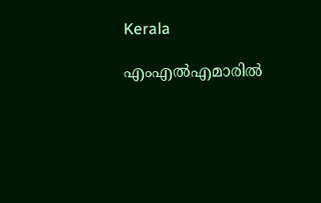Kerala

എംഎൽഎമാരിൽ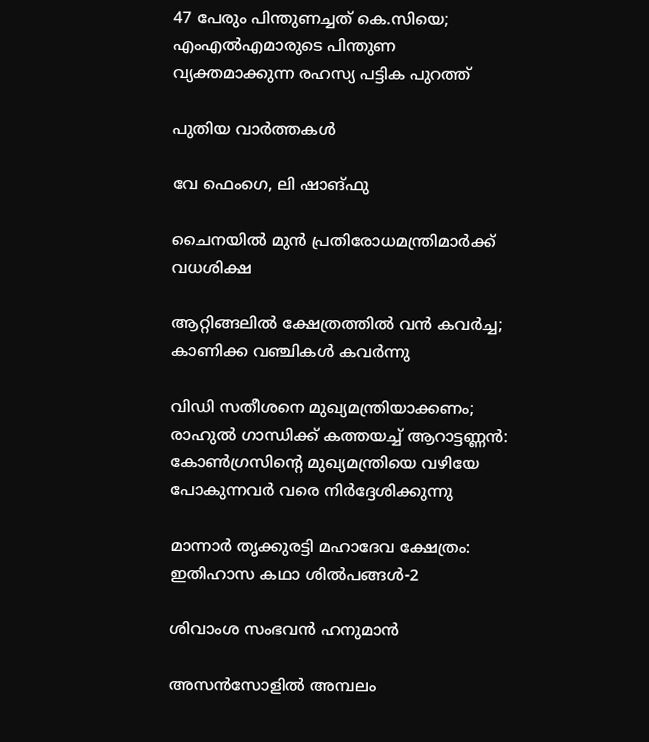47 പേരും പിന്തുണച്ചത് കെ.സിയെ; എംഎൽഎമാരുടെ പിന്തുണ വ്യക്തമാക്കുന്ന രഹസ്യ പട്ടിക പുറത്ത്

പുതിയ വാര്‍ത്തകള്‍

വേ ഫെംഗെ, ലി ഷാങ്ഫു

ചൈനയില്‍ മുന്‍ പ്രതിരോധമന്ത്രിമാര്‍ക്ക് വധശിക്ഷ

ആറ്റിങ്ങലിൽ ക്ഷേത്രത്തിൽ വൻ കവർച്ച; കാണിക്ക വഞ്ചികൾ കവർന്നു

വിഡി സതീശനെ മുഖ്യമന്ത്രിയാക്കണം; രാഹുല്‍ ഗാന്ധിക്ക് കത്തയച്ച് ആറാട്ടണ്ണന്‍: കോൺഗ്രസിന്റെ മുഖ്യമന്ത്രിയെ വഴിയേ പോകുന്നവർ വരെ നിർദ്ദേശിക്കുന്നു

മാന്നാര്‍ തൃക്കുരട്ടി മഹാദേവ ക്ഷേത്രം: ഇതിഹാസ കഥാ ശില്‍പങ്ങള്‍-2

ശിവാംശ സംഭവന്‍ ഹനുമാന്‍

അസന്‍സോളില്‍ അമ്പലം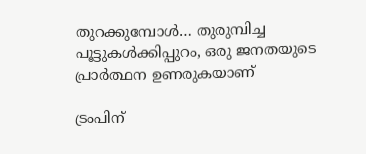തുറക്കുമ്പോള്‍… തുരുമ്പിച്ച പൂട്ടുകള്‍ക്കിപ്പുറം, ഒരു ജനതയുടെ പ്രാര്‍ത്ഥന ഉണരുകയാണ്

ട്രംപിന്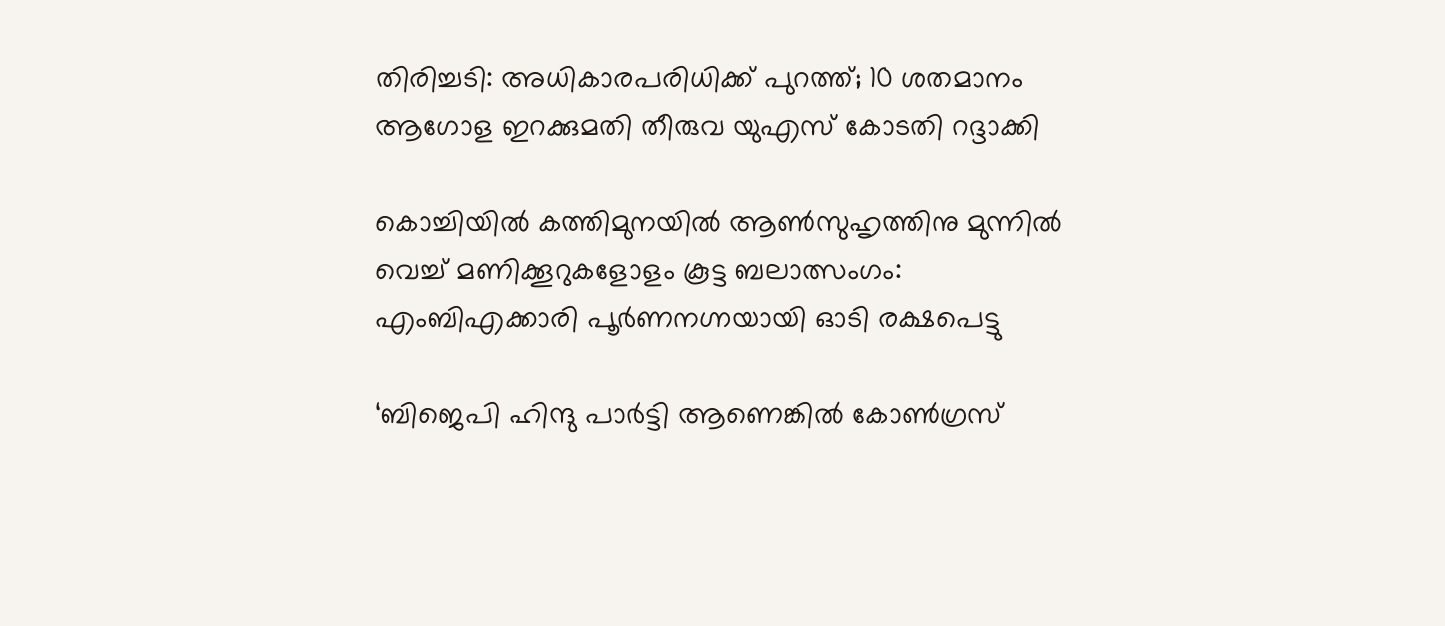തിരിച്ചടി: അധികാരപരിധിക്ക് പുറത്ത്; 10 ശതമാനം ആഗോള ഇറക്കുമതി തീരുവ യുഎസ് കോടതി റദ്ദാക്കി

കൊച്ചിയിൽ കത്തിമുനയിൽ ആൺസുഹൃത്തിനു മുന്നിൽ വെച്ച് മണിക്കൂറുകളോളം കൂട്ട ബലാത്സംഗം: എംബിഎക്കാരി പൂർണനഗ്നയായി ഓടി രക്ഷപെട്ടു

‘ബിജെപി ഹിന്ദു പാർട്ടി ആണെങ്കിൽ കോൺഗ്രസ്‌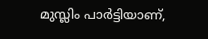മുസ്ലിം പാർട്ടിയാണ്,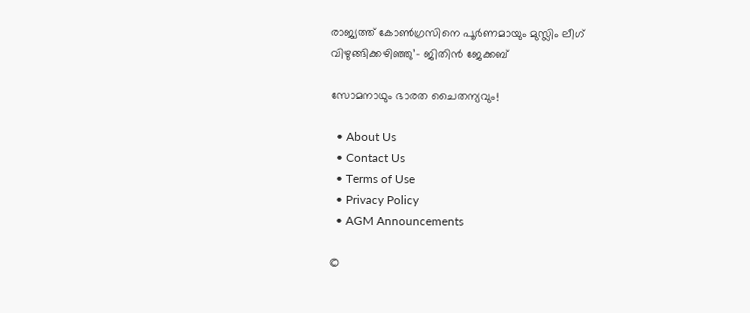രാജ്യത്ത് കോൺഗ്രസിനെ പൂർണമായും മുസ്ലിം ലീഗ് വിഴുങ്ങിക്കഴിഞ്ഞു’- ജിതിൻ ജേക്കബ്

സോമനാഥും ഭാരത ചൈതന്യവും!

  • About Us
  • Contact Us
  • Terms of Use
  • Privacy Policy
  • AGM Announcements

©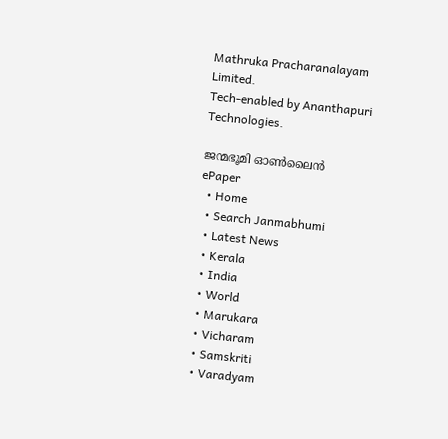Mathruka Pracharanalayam Limited.
Tech-enabled by Ananthapuri Technologies.

ജന്മഭൂമി ഓണ്‍ലൈന്‍
ePaper
  • Home
  • Search Janmabhumi
  • Latest News
  • Kerala
  • India
  • World
  • Marukara
  • Vicharam
  • Samskriti
  • Varadyam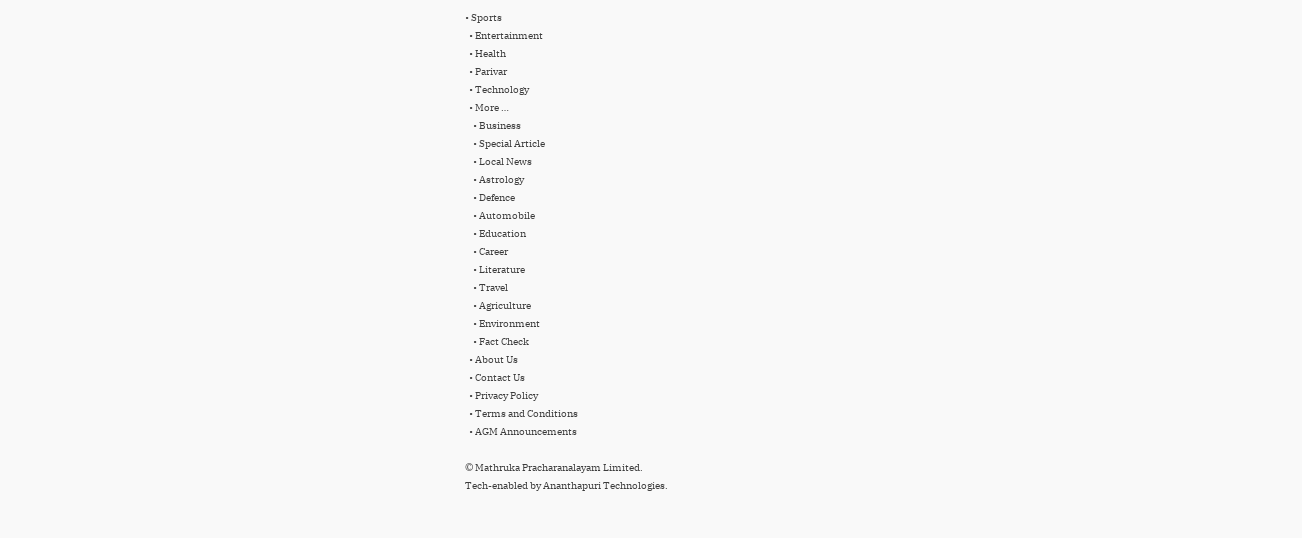• Sports
  • Entertainment
  • Health
  • Parivar
  • Technology
  • More …
    • Business
    • Special Article
    • Local News
    • Astrology
    • Defence
    • Automobile
    • Education
    • Career
    • Literature
    • Travel
    • Agriculture
    • Environment
    • Fact Check
  • About Us
  • Contact Us
  • Privacy Policy
  • Terms and Conditions
  • AGM Announcements

© Mathruka Pracharanalayam Limited.
Tech-enabled by Ananthapuri Technologies.